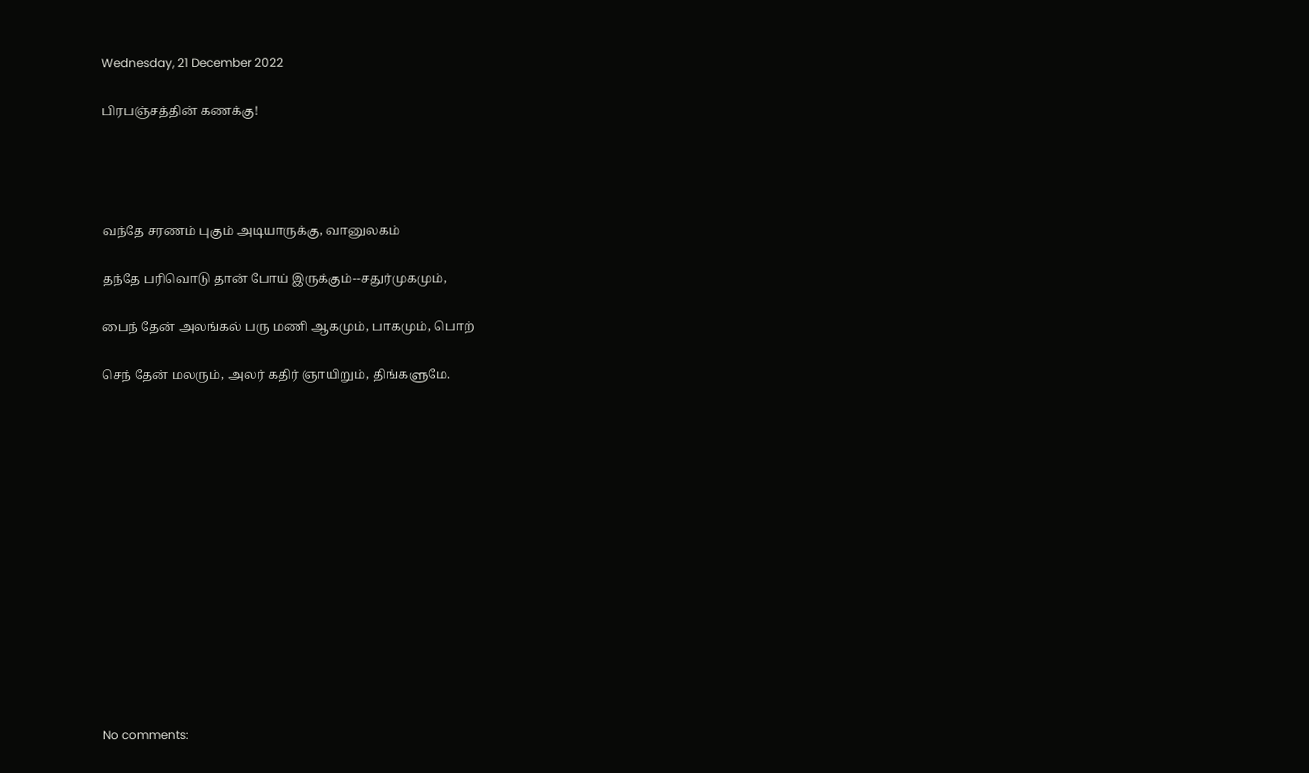Wednesday, 21 December 2022

பிரபஞ்சத்தின் கணக்கு!




வந்தே சரணம் புகும் அடியாருக்கு, வானுலகம்

தந்தே பரிவொடு தான் போய் இருக்கும்--சதுர்முகமும்,

பைந் தேன் அலங்கல் பரு மணி ஆகமும், பாகமும், பொற்

செந் தேன் மலரும், அலர் கதிர் ஞாயிறும், திங்களுமே.














No comments: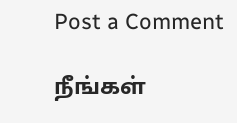Post a Comment

நீங்கள்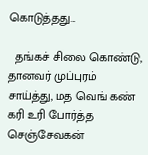கொடுத்தது...

  தங்கச் சிலை கொண்டு, தானவர் முப்புரம் சாய்த்து, மத வெங் கண் கரி உரி போர்த்த செஞ்சேவகன்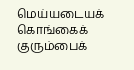மெய்யடையக் கொங்கைக் குரும்பைக்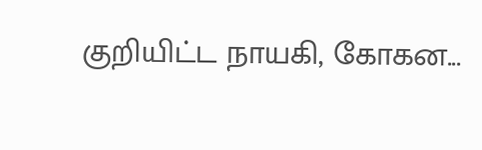குறியிட்ட நாயகி, கோகன...